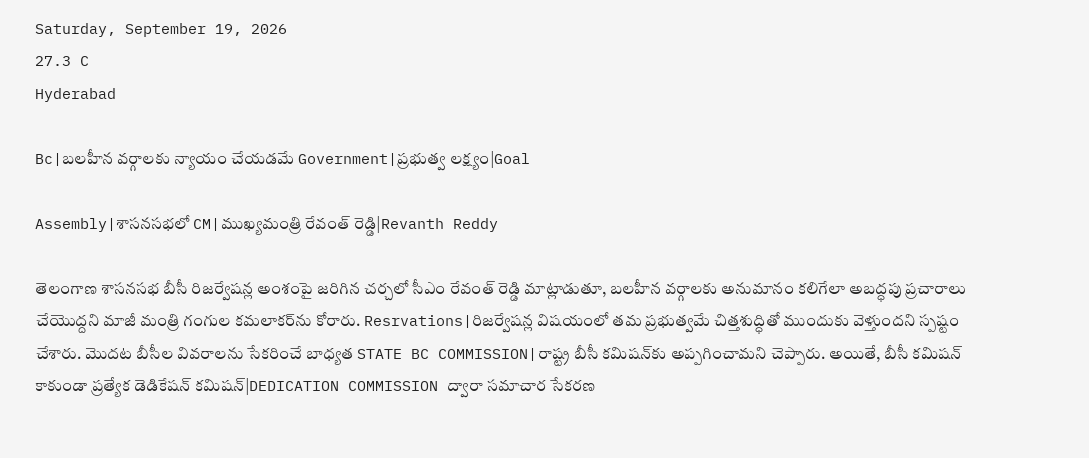Saturday, September 19, 2026
27.3 C
Hyderabad

Bc|బలహీన వర్గాలకు న్యాయం చేయడమే Government|ప్రభుత్వ లక్ష్యం|Goal

Assembly|శాసనసభలో CM|ముఖ్యమంత్రి రేవంత్ రెడ్డి|Revanth Reddy

తెలంగాణ శాసనసభ బీసీ రిజర్వేషన్ల అంశంపై జరిగిన చర్చలో సీఎం రేవంత్ రెడ్డి మాట్లాడుతూ, బలహీన వర్గాలకు అనుమానం కలిగేలా అబద్ధపు ప్రచారాలు చేయొద్దని మాజీ మంత్రి గంగుల కమలాకర్‌ను కోరారు. Resrvations|రిజర్వేషన్ల విషయంలో తమ ప్రభుత్వమే చిత్తశుద్ధితో ముందుకు వెళ్తుందని స్పష్టం చేశారు. మొదట బీసీల వివరాలను సేకరించే బాధ్యత STATE BC COMMISSION|రాష్ట్ర బీసీ కమిషన్‌కు అప్పగించామని చెప్పారు. అయితే, బీసీ కమిషన్ కాకుండా ప్రత్యేక డెడికేషన్ కమిషన్|DEDICATION COMMISSION ద్వారా సమాచార సేకరణ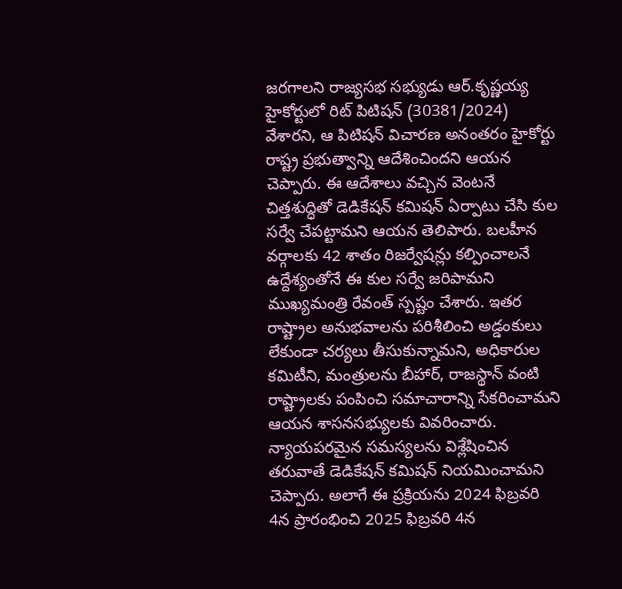జరగాలని రాజ్యసభ సభ్యుడు ఆర్.కృష్ణయ్య హైకోర్టులో రిట్ పిటిషన్ (30381/2024) వేశారని, ఆ పిటిషన్ విచారణ అనంతరం హైకోర్టు రాష్ట్ర ప్రభుత్వాన్ని ఆదేశించిందని ఆయన చెప్పారు. ఈ ఆదేశాలు వచ్చిన వెంటనే చిత్తశుద్ధితో డెడికేషన్ కమిషన్ ఏర్పాటు చేసి కుల సర్వే చేపట్టామని ఆయన తెలిపారు. బలహీన వర్గాలకు 42 శాతం రిజర్వేషన్లు కల్పించాలనే ఉద్దేశ్యంతోనే ఈ కుల సర్వే జరిపామని ముఖ్యమంత్రి రేవంత్ స్పష్టం చేశారు. ఇతర రాష్ట్రాల అనుభవాలను పరిశీలించి అడ్డంకులు లేకుండా చర్యలు తీసుకున్నామని, అధికారుల కమిటీని, మంత్రులను బీహార్, రాజస్థాన్ వంటి రాష్ట్రాలకు పంపించి సమాచారాన్ని సేకరించామని ఆయన శాసనసభ్యులకు వివరించారు. న్యాయపరమైన సమస్యలను విశ్లేషించిన తరువాతే డెడికేషన్ కమిషన్ నియమించామని చెప్పారు. అలాగే ఈ ప్రక్రియను 2024 ఫిబ్రవరి 4న ప్రారంభించి 2025 ఫిబ్రవరి 4న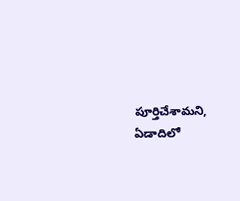పూర్తిచేశామని, ఏడాదిలో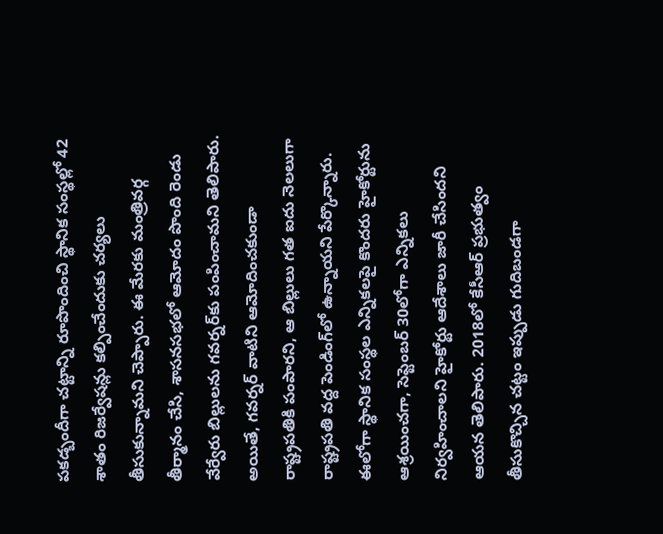పకడ్బందీగా చట్టాన్ని రూపొందించి స్థానిక సంస్థల్లో 42 శాతం రిజర్వేషన్లు కల్పించేందుకు చర్యలు తీసుకున్నామని చెప్పారు. ఈ మేరకు మంత్రివర్గ తీర్మానం చేసి, శాసనసభలో ఆమోదం పొంది రెండు వేర్వేరు బిల్లులను గవర్నర్‌కు పంపించామని తెలిపారు. అయితే, గవర్నర్ వాటిని ఆమోదించకుండా రాష్ట్రపతికి పంపారని, ఆ బిల్లులు గత ఐదు నెలలుగా రాష్ట్రపతి వద్ద పెండింగ్‌లో ఉన్నాయని పేర్కొన్నారు. ఈలోగా స్థానిక సంస్థల ఎన్నికలపై కొందరు హైకోర్టును ఆశ్రయించగా, సెప్టెంబర్ 30లోగా ఎన్నికలు నిర్వహించాలని హైకోర్టు ఆదేశాలు జారీ చేసిందని ఆయన తెలిపారు. 2018లో కేసీఆర్ ప్రభుత్వం తీసుకొచ్చిన చట్టం ఇప్పుడు గుదిబండగా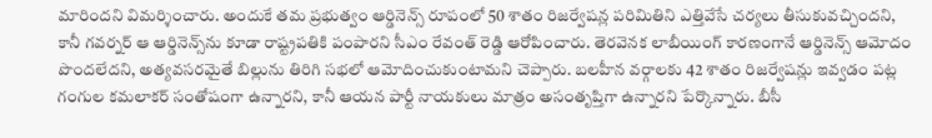మారిందని విమర్శించారు. అందుకే తమ ప్రభుత్వం ఆర్డినెన్స్ రూపంలో 50 శాతం రిజర్వేషన్ల పరిమితిని ఎత్తివేసే చర్యలు తీసుకువచ్చిందని, కానీ గవర్నర్ ఆ ఆర్డినెన్స్‌ను కూడా రాష్ట్రపతికి పంపారని సీఎం రేవంత్ రెడ్డి ఆరోపించారు. తెరవెనక లాబీయింగ్ కారణంగానే ఆర్డినెన్స్ ఆమోదం పొందలేదని, అత్యవసరమైతే బిల్లును తిరిగి సభలో ఆమోదించుకుంటామని చెప్పారు. బలహీన వర్గాలకు 42 శాతం రిజర్వేషన్లు ఇవ్వడం పట్ల గంగుల కమలాకర్ సంతోషంగా ఉన్నారని, కానీ ఆయన పార్టీ నాయకులు మాత్రం అసంతృప్తిగా ఉన్నారని పేర్కొన్నారు. బీసీ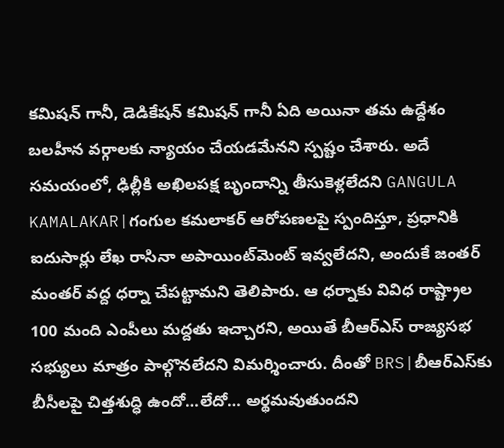కమిషన్ గానీ, డెడికేషన్ కమిషన్ గానీ ఏది అయినా తమ ఉద్దేశం బలహీన వర్గాలకు న్యాయం చేయడమేనని స్పష్టం చేశారు. అదే సమయంలో, ఢిల్లీకి అఖిలపక్ష బృందాన్ని తీసుకెళ్లలేదని GANGULA KAMALAKAR|గంగుల కమలాకర్ ఆరోపణలపై స్పందిస్తూ, ప్రధానికి ఐదుసార్లు లేఖ రాసినా అపాయింట్‌మెంట్ ఇవ్వలేదని, అందుకే జంతర్ మంతర్ వద్ద ధర్నా చేపట్టామని తెలిపారు. ఆ ధర్నాకు వివిధ రాష్ట్రాల 100 మంది ఎంపీలు మద్దతు ఇచ్చారని, అయితే బీఆర్ఎస్ రాజ్యసభ సభ్యులు మాత్రం పాల్గొనలేదని విమర్శించారు. దీంతో BRS|బీఆర్ఎస్‌కు బీసీలపై చిత్తశుద్ధి ఉందో…లేదో… అర్థమవుతుందని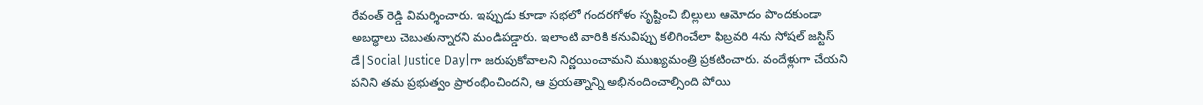రేవంత్ రెడ్డి విమర్శించారు. ఇప్పుడు కూడా సభలో గందరగోళం సృష్టించి బిల్లులు ఆమోదం పొందకుండా అబద్ధాలు చెబుతున్నారని మండిపడ్డారు. ఇలాంటి వారికి కనువిప్పు కలిగించేలా ఫిబ్రవరి 4ను సోషల్ జస్టిస్ డే|Social Justice Day|గా జరుపుకోవాలని నిర్ణయించామని ముఖ్యమంత్రి ప్రకటించారు. వందేళ్లుగా చేయని పనిని తమ ప్రభుత్వం ప్రారంభించిందని, ఆ ప్రయత్నాన్ని అభినందించాల్సింది పోయి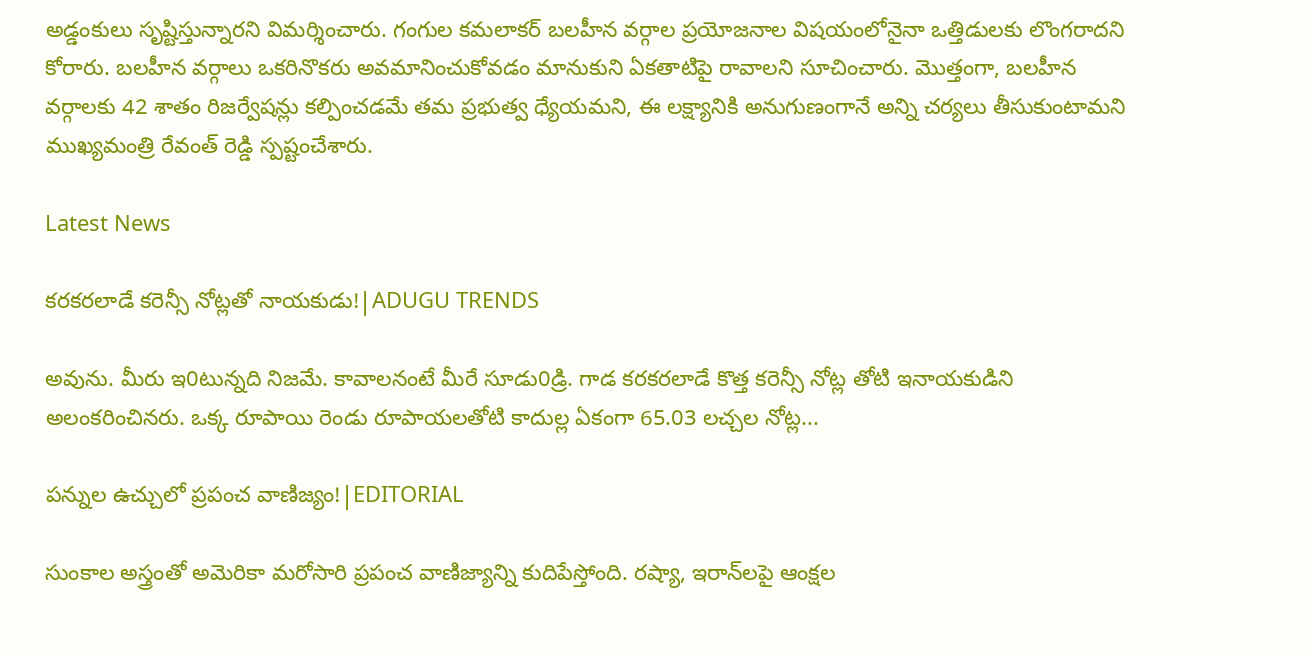అడ్డంకులు సృష్టిస్తున్నారని విమర్శించారు. గంగుల కమలాకర్ బలహీన వర్గాల ప్రయోజనాల విషయంలోనైనా ఒత్తిడులకు లొంగరాదని కోరారు. బలహీన వర్గాలు ఒకరినొకరు అవమానించుకోవడం మానుకుని ఏకతాటిపై రావాలని సూచించారు. మొత్తంగా, బలహీన వర్గాలకు 42 శాతం రిజర్వేషన్లు కల్పించడమే తమ ప్రభుత్వ ధ్యేయమని, ఈ లక్ష్యానికి అనుగుణంగానే అన్ని చర్యలు తీసుకుంటామని ముఖ్యమంత్రి రేవంత్ రెడ్డి స్పష్టంచేశారు.

Latest News

కరకరలాడే కరెన్సీ నోట్లతో నాయకుడు!|ADUGU TRENDS

అవును. మీరు ఇ0టున్నది నిజమే. కావాలనంటే మీరే సూడు0డ్రి. గాడ కరకరలాడే కొత్త కరెన్సీ నోట్ల తోటి ఇనాయకుడిని అలంకరించినరు. ఒక్క రూపాయి రెండు రూపాయలతోటి కాదుల్ల ఏకంగా 65.03 లచ్చల నోట్ల...

పన్నుల ఉచ్చులో ప్రపంచ వాణిజ్యం!|EDITORIAL

సుంకాల అస్త్రంతో అమెరికా మరోసారి ప్రపంచ వాణిజ్యాన్ని కుదిపేస్తోంది. రష్యా, ఇరాన్‌లపై ఆంక్షల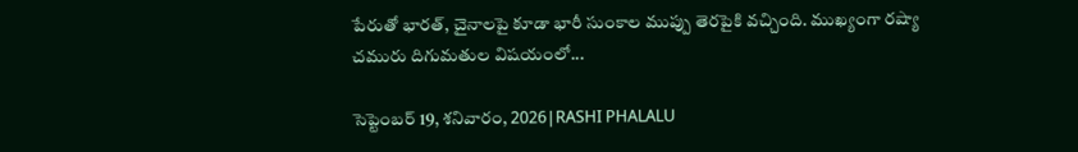పేరుతో భారత్, చైనాలపై కూడా భారీ సుంకాల ముప్పు తెరపైకి వచ్చింది. ముఖ్యంగా రష్యా చమురు దిగుమతుల విషయంలో...

సెప్టెంబర్ 19, శనివారం, 2026|RASHI PHALALU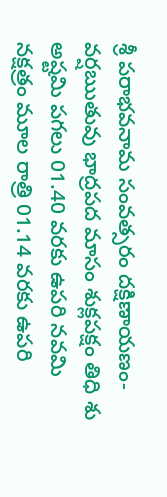శ్రీ పరాభవనామ సంవత్సరం దక్షిణాయణం-వర్షఋతువు భాద్రపద మాసం శుక్లపక్షం తిధి శు అష్టమి పగలు 01.40 వరకు ఉపరి నవమి నక్షత్రం మూల రాత్రి 01.14 వరకు ఉపరి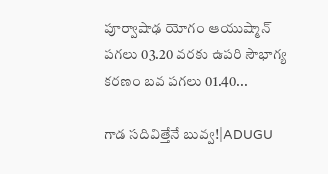పూర్వాషాఢ యోగం ఆయుష్మాన్ పగలు 03.20 వరకు ఉపరి సౌభాగ్య కరణం బవ పగలు 01.40...

గాడ సదివిత్తేనే బువ్వ!|ADUGU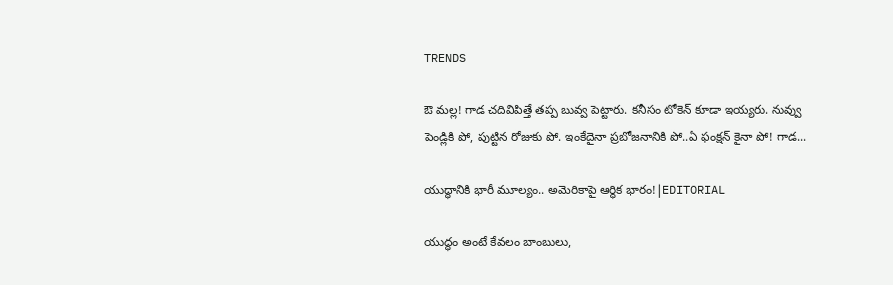TRENDS

ఔ మల్ల! గాడ చదివిపిత్తే తప్ప బువ్వ పెట్టారు. కనీసం టోకెన్ కూడా ఇయ్యరు. నువ్వు పెండ్లికి పో, పుట్టిన రోజుకు పో. ఇంకేదైనా ప్రబోజనానికి పో..ఏ ఫంక్షన్ కైనా పో! గాడ...

యుద్ధానికి భారీ మూల్యం.. అమెరికాపై ఆర్థిక భారం!|EDITORIAL

యుద్ధం అంటే కేవలం బాంబులు,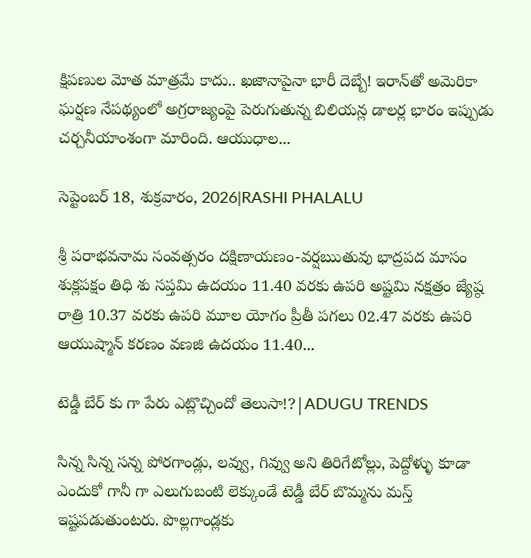క్షిపణుల మోత మాత్రమే కాదు.. ఖజానాపైనా భారీ దెబ్బే! ఇరాన్‌తో అమెరికా ఘర్షణ నేపథ్యంలో అగ్రరాజ్యంపై పెరుగుతున్న బిలియన్ల డాలర్ల భారం ఇప్పుడు చర్చనీయాంశంగా మారింది. ఆయుధాల...

సెప్టెంబర్ 18, శుక్రవారం, 2026|RASHI PHALALU

శ్రీ పరాభవనామ సంవత్సరం దక్షిణాయణం-వర్షఋతువు భాద్రపద మాసం శుక్లపక్షం తిధి శు సప్తమి ఉదయం 11.40 వరకు ఉపరి అష్టమి నక్షత్రం జ్యేష్ఠ రాత్రి 10.37 వరకు ఉపరి మూల యోగం ప్రీతీ పగలు 02.47 వరకు ఉపరి ఆయుష్మాన్ కరణం వణజి ఉదయం 11.40...

టెడ్డీ బేర్‌ కు గా పేరు ఎట్లొచ్చిందో తెలుసా!?|ADUGU TRENDS

సిన్న సిన్న సన్న పోరగాండ్లు, లవ్వు, గివ్వు అని తిరిగేటోల్లు, పెద్దోళ్ళు కూడా ఎందుకో గానీ గా ఎలుగుబంటి లెక్కుండే టెడ్డీ బేర్‌ బొమ్మను మస్త్ ఇష్టపడుతుంటరు. పొల్లగాండ్లకు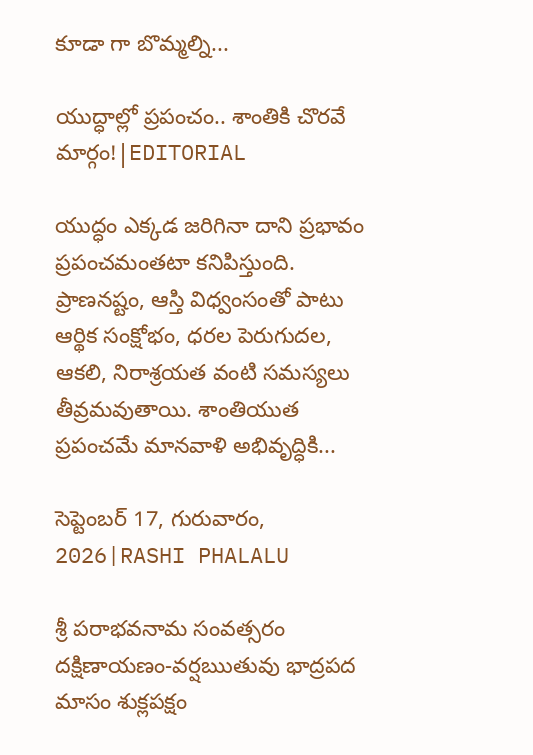కూడా గా బొమ్మల్ని...

యుద్ధాల్లో ప్రపంచం.. శాంతికి చొరవే మార్గం!|EDITORIAL

యుద్ధం ఎక్కడ జరిగినా దాని ప్రభావం ప్రపంచమంతటా కనిపిస్తుంది. ప్రాణనష్టం, ఆస్తి విధ్వంసంతో పాటు ఆర్థిక సంక్షోభం, ధరల పెరుగుదల, ఆకలి, నిరాశ్రయత వంటి సమస్యలు తీవ్రమవుతాయి. శాంతియుత ప్రపంచమే మానవాళి అభివృద్ధికి...

సెప్టెంబర్ 17, గురువారం, 2026|RASHI PHALALU

శ్రీ పరాభవనామ సంవత్సరం దక్షిణాయణం-వర్షఋతువు భాద్రపద మాసం శుక్లపక్షం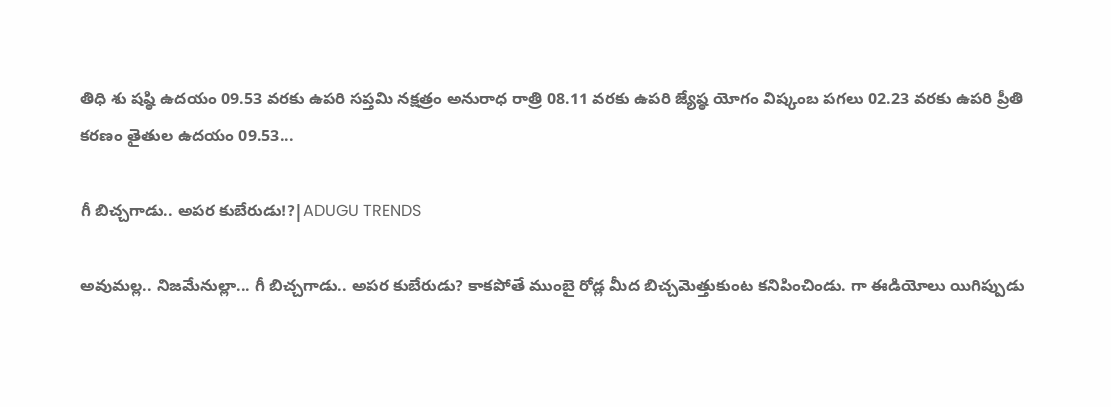తిధి శు షష్ఠి ఉదయం 09.53 వరకు ఉపరి సప్తమి నక్షత్రం అనురాధ రాత్రి 08.11 వరకు ఉపరి జ్యేష్ఠ యోగం విష్కంబ పగలు 02.23 వరకు ఉపరి ప్రీతి కరణం తైతుల ఉదయం 09.53...

గీ బిచ్చగాడు.. అపర కుబేరుడు!?|ADUGU TRENDS

అవుమల్ల.. నిజమేనుల్లా... గీ బిచ్చగాడు.. అపర కుబేరుడు? కాకపోతే ముంబై రోడ్ల మీద బిచ్చమెత్తుకుంట కనిపించిండు. గా ఈడియోలు యిగిప్పుడు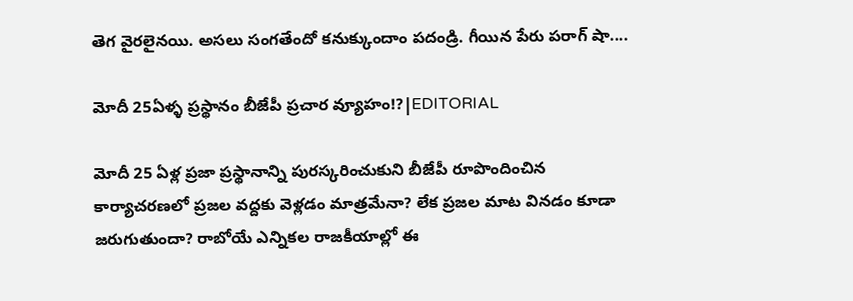తెగ వైరలైనయి. అసలు సంగతేందో కనుక్కుందాం పదండ్రి. గీయిన పేరు పరాగ్ షా....

మోదీ 25ఏళ్ళ ప్రస్థానం బీజేపీ ప్రచార వ్యూహం!?|EDITORIAL

మోదీ 25 ఏళ్ల ప్రజా ప్రస్థానాన్ని పురస్కరించుకుని బీజేపీ రూపొందించిన కార్యాచరణలో ప్రజల వద్దకు వెళ్లడం మాత్రమేనా? లేక ప్రజల మాట వినడం కూడా జరుగుతుందా? రాబోయే ఎన్నికల రాజకీయాల్లో ఈ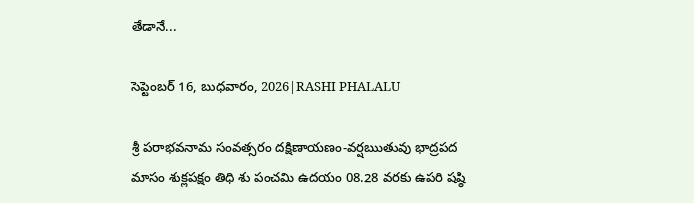తేడానే...

సెప్టెంబర్ 16, బుధవారం, 2026|RASHI PHALALU

శ్రీ పరాభవనామ సంవత్సరం దక్షిణాయణం-వర్షఋతువు భాద్రపద మాసం శుక్లపక్షం తిధి శు పంచమి ఉదయం 08.28 వరకు ఉపరి షష్ఠి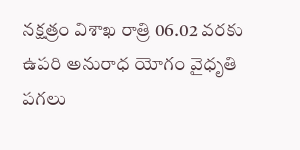నక్షత్రం విశాఖ రాత్రి 06.02 వరకు ఉపరి అనురాధ యోగం వైధృతి పగలు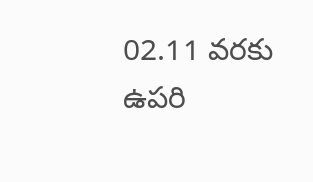02.11 వరకు ఉపరి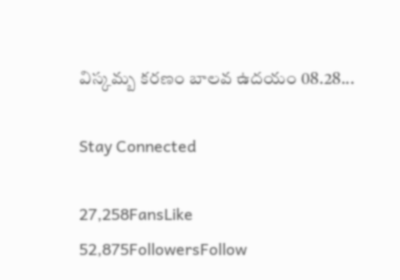విస్కమ్బ కరణం బాలవ ఉదయం 08.28...

Stay Connected

27,258FansLike
52,875FollowersFollow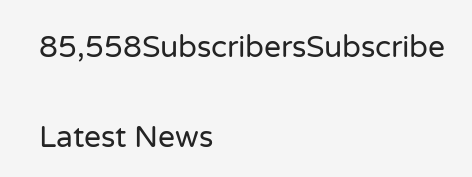85,558SubscribersSubscribe

Latest News